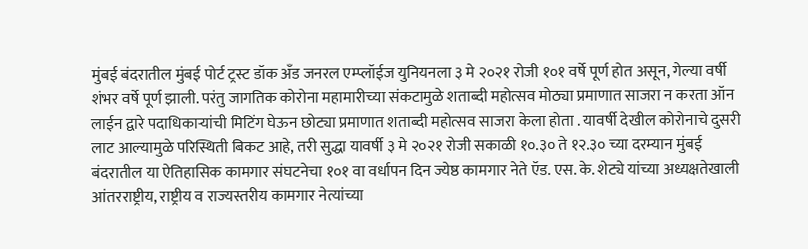मुंबई बंदरातील मुंबई पोर्ट ट्रस्ट डॉक अँड जनरल एम्प्लॉईज युनियनला ३ मे २०२१ रोजी १०१ वर्षे पूर्ण होत असून, गेल्या वर्षी शंभर वर्षे पूर्ण झाली. परंतु जागतिक कोरोना महामारीच्या संकटामुळे शताब्दी महोत्सव मोठ्या प्रमाणात साजरा न करता ऑन लाईन द्वारे पदाधिकाऱ्यांची मिटिंग घेऊन छोट्या प्रमाणात शताब्दी महोत्सव साजरा केला होता . यावर्षी देखील कोरोनाचे दुसरी लाट आल्यामुळे परिस्थिती बिकट आहे, तरी सुद्धा यावर्षी ३ मे २०२१ रोजी सकाळी १०.३० ते १२.३० च्या दरम्यान मुंबई बंदरातील या ऐतिहासिक कामगार संघटनेचा १०१ वा वर्धापन दिन ज्येष्ठ कामगार नेते ऍड. एस. के. शेट्ये यांच्या अध्यक्षतेखाली आंतरराष्ट्रीय, राष्ट्रीय व राज्यस्तरीय कामगार नेत्यांच्या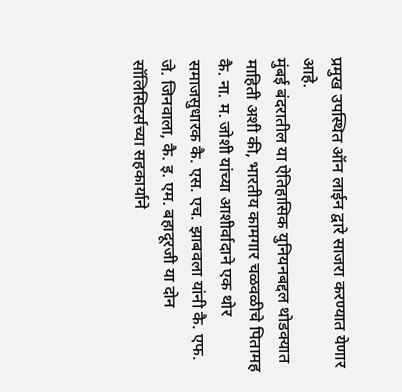प्रमुख उपस्थित ऑन लाईन द्वारे साजरा करण्यात येणार आहे.
मुंबई बंदरातील या ऐतिहासिक युनियनबद्दल थोडक्यात माहिती अशी की, भारतीय कामगार चळवळीचे पितामह कै. ना. म. जोशी यांच्या आशीर्वादाने एक थोर समाजसुधारक कै. एस. एच. झाबवला यांनी कै. एफ. जे. जिनवाला, कै. इ. एम. बहादूरजी या दोन सॉलिसिटर्सच्या सहकार्याने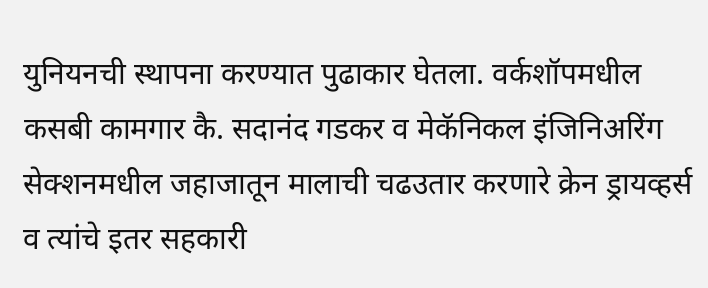युनियनची स्थापना करण्यात पुढाकार घेतला. वर्कशॉपमधील कसबी कामगार कै. सदानंद गडकर व मेकॅनिकल इंजिनिअरिंग सेक्शनमधील जहाजातून मालाची चढउतार करणारे क्रेन ड्रायव्हर्स व त्यांचे इतर सहकारी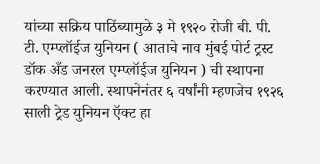यांच्या सक्रिय पाठिंब्यामुळे ३ मे १९२० रोजी बी. पी. टी. एम्प्लॉईज युनियन ( आताचे नाव मुंबई पोर्ट ट्रस्ट डॉक अँड जनरल एम्प्लॉईज युनियन ) ची स्थापना करण्यात आली. स्थापनेनंतर ६ वर्षांनी म्हणजेच १९२६ साली ट्रेड युनियन ऍक्ट हा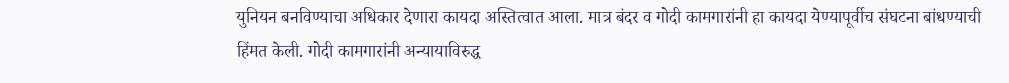युनियन बनविण्याचा अधिकार देणारा कायदा अस्तित्वात आला. मात्र बंदर व गोदी कामगारांनी हा कायदा येण्यापूर्वीच संघटना बांधण्याची हिंमत केली. गोदी कामगारांनी अन्यायाविरुद्ध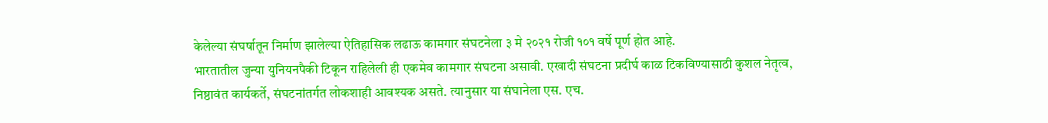केलेल्या संघर्षातून निर्माण झालेल्या ऐतिहासिक लढाऊ कामगार संघटनेला ३ मे २०२१ रोजी १०१ वर्षे पूर्ण होत आहे.
भारतातील जुन्या युनियनपैकी टिकून राहिलेली ही एकमेव कामगार संघटना असावी. एखादी संघटना प्रदीर्घ काळ टिकविण्यासाठी कुशल नेतृत्व, निष्ठावंत कार्यकर्ते, संघटनांतर्गत लोकशाही आवश्यक असते. त्यानुसार या संघानेला एस. एच.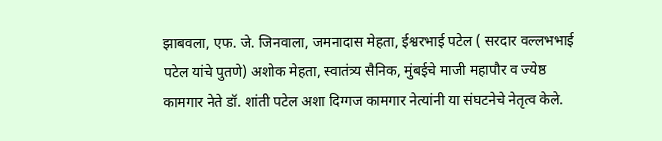झाबवला, एफ. जे. जिनवाला, जमनादास मेहता, ईश्वरभाई पटेल ( सरदार वल्लभभाई पटेल यांचे पुतणे) अशोक मेहता, स्वातंत्र्य सैनिक, मुंबईचे माजी महापौर व ज्येष्ठ कामगार नेते डॉ. शांती पटेल अशा दिग्गज कामगार नेत्यांनी या संघटनेचे नेतृत्व केले.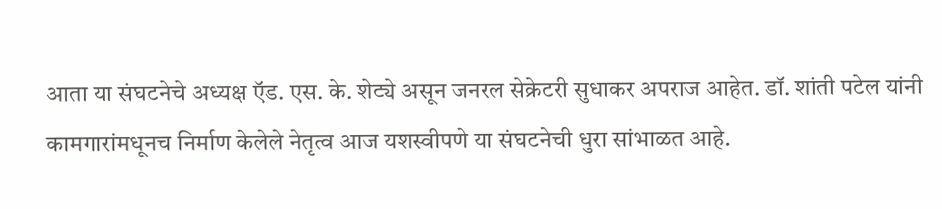आता या संघटनेचे अध्यक्ष ऍड. एस. के. शेट्ये असून जनरल सेक्रेटरी सुधाकर अपराज आहेत. डॉ. शांती पटेल यांनी कामगारांमधूनच निर्माण केलेले नेतृत्व आज यशस्वीपणे या संघटनेची धुरा सांभाळत आहे.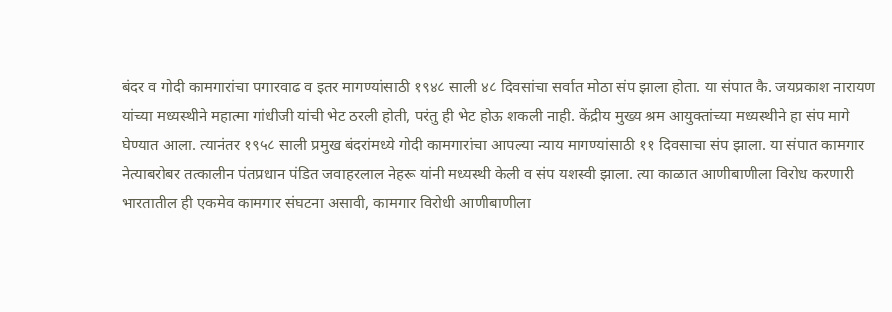बंदर व गोदी कामगारांचा पगारवाढ व इतर मागण्यांसाठी १९४८ साली ४८ दिवसांचा सर्वात मोठा संप झाला होता. या संपात कै. जयप्रकाश नारायण यांच्या मध्यस्थीने महात्मा गांधीजी यांची भेट ठरली होती, परंतु ही भेट होऊ शकली नाही. केंद्रीय मुख्य श्रम आयुक्तांच्या मध्यस्थीने हा संप मागे घेण्यात आला. त्यानंतर १९५८ साली प्रमुख बंदरांमध्ये गोदी कामगारांचा आपल्या न्याय मागण्यांसाठी ११ दिवसाचा संप झाला. या संपात कामगार नेत्याबरोबर तत्कालीन पंतप्रधान पंडित जवाहरलाल नेहरू यांनी मध्यस्थी केली व संप यशस्वी झाला. त्या काळात आणीबाणीला विरोध करणारी भारतातील ही एकमेव कामगार संघटना असावी, कामगार विरोधी आणीबाणीला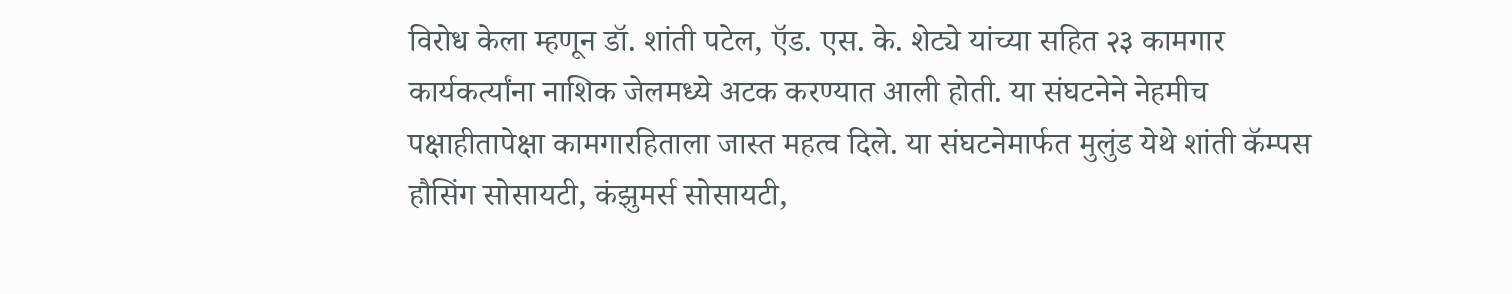विरोध केला म्हणून डॉ. शांती पटेल, ऍड. एस. के. शेट्ये यांच्या सहित २३ कामगार कार्यकर्त्यांना नाशिक जेलमध्ये अटक करण्यात आली होती. या संघटनेने नेहमीच पक्षाहीतापेक्षा कामगारहिताला जास्त महत्व दिले. या संघटनेमार्फत मुलुंड येथे शांती कॅम्पस हौसिंग सोसायटी, कंझुमर्स सोसायटी,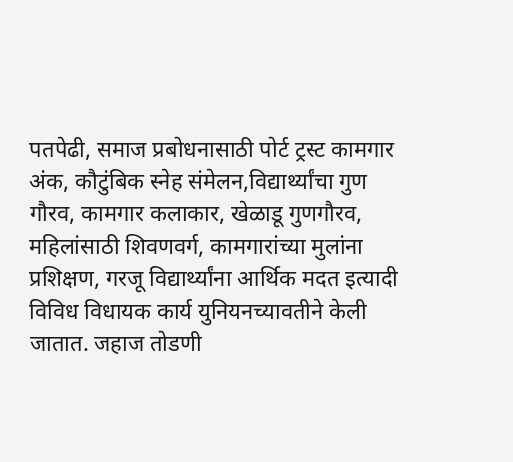पतपेढी, समाज प्रबोधनासाठी पोर्ट ट्रस्ट कामगार अंक, कौटुंबिक स्नेह संमेलन,विद्यार्थ्यांचा गुण गौरव, कामगार कलाकार, खेळाडू गुणगौरव, महिलांसाठी शिवणवर्ग, कामगारांच्या मुलांना प्रशिक्षण, गरजू विद्यार्थ्यांना आर्थिक मदत इत्यादी विविध विधायक कार्य युनियनच्यावतीने केली जातात. जहाज तोडणी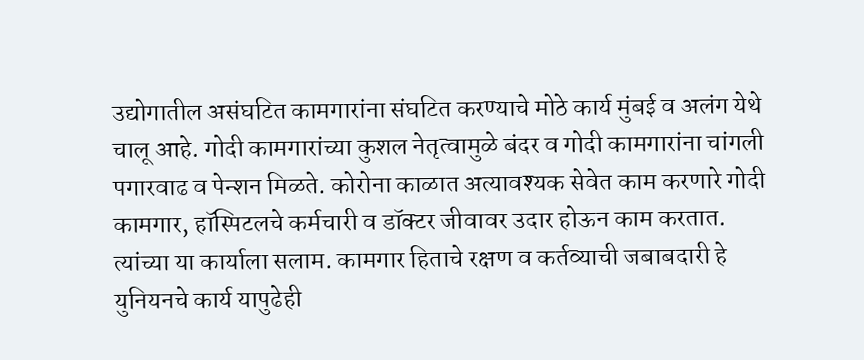उद्योगातील असंघटित कामगारांना संघटित करण्याचे मोठे कार्य मुंबई व अलंग येथे चालू आहे. गोदी कामगारांच्या कुशल नेतृत्वामुळे बंदर व गोदी कामगारांना चांगली पगारवाढ व पेन्शन मिळते. कोरोना काळात अत्यावश्यक सेवेत काम करणारे गोदी कामगार, हॉस्पिटलचे कर्मचारी व डॉक्टर जीवावर उदार होऊन काम करतात. त्यांच्या या कार्याला सलाम. कामगार हिताचे रक्षण व कर्तव्याची जबाबदारी हे युनियनचे कार्य यापुढेही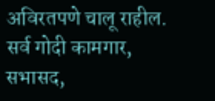अविरतपणे चालू राहील. सर्व गोदी कामगार, सभासद,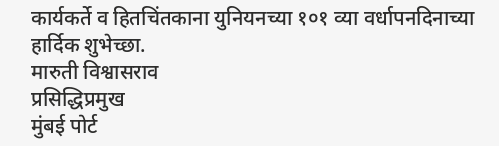कार्यकर्ते व हितचिंतकाना युनियनच्या १०१ व्या वर्धापनदिनाच्या हार्दिक शुभेच्छा.
मारुती विश्वासराव
प्रसिद्धिप्रमुख
मुंबई पोर्ट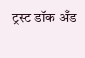ट्रस्ट डॉक अँड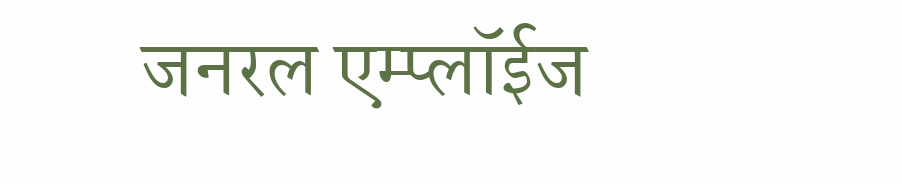जनरल एम्प्लॉईज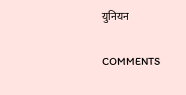युनियन

COMMENTS